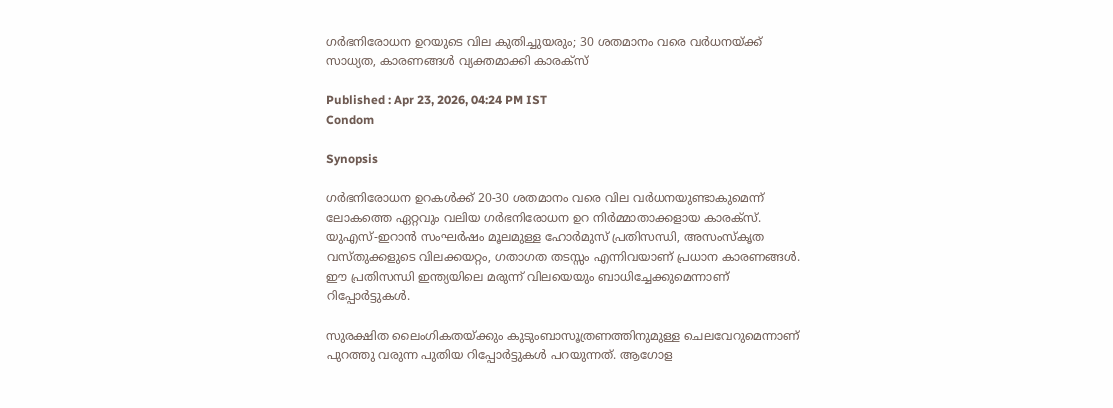ഗര്‍ഭനിരോധന ഉറയുടെ വില കുതിച്ചുയരും; 30 ശതമാനം വരെ വര്‍ധനയ്ക്ക് സാധ്യത, കാരണങ്ങൾ വ്യക്തമാക്കി കാരക്സ്

Published : Apr 23, 2026, 04:24 PM IST
Condom

Synopsis

ഗര്‍ഭനിരോധന ഉറകൾക്ക് 20-30 ശതമാനം വരെ വില വർധനയുണ്ടാകുമെന്ന് ലോകത്തെ ഏറ്റവും വലിയ ഗര്‍ഭനിരോധന ഉറ നിര്‍മ്മാതാക്കളായ കാരക്‌സ്. യുഎസ്-ഇറാന്‍ സംഘര്‍ഷം മൂലമുള്ള ഹോര്‍മുസ് പ്രതിസന്ധി, അസംസ്‌കൃത വസ്തുക്കളുടെ വിലക്കയറ്റം, ഗതാഗത തടസ്സം എന്നിവയാണ് പ്രധാന കാരണങ്ങള്‍. ഈ പ്രതിസന്ധി ഇന്ത്യയിലെ മരുന്ന് വിലയെയും ബാധിച്ചേക്കുമെന്നാണ് റിപ്പോര്‍ട്ടുകള്‍.

സുരക്ഷിത ലൈംഗികതയ്ക്കും കുടുംബാസൂത്രണത്തിനുമുള്ള ചെലവേറുമെന്നാണ് പുറത്തു വരുന്ന പുതിയ റിപ്പോർട്ടുകൾ പറയുന്നത്. ആഗോള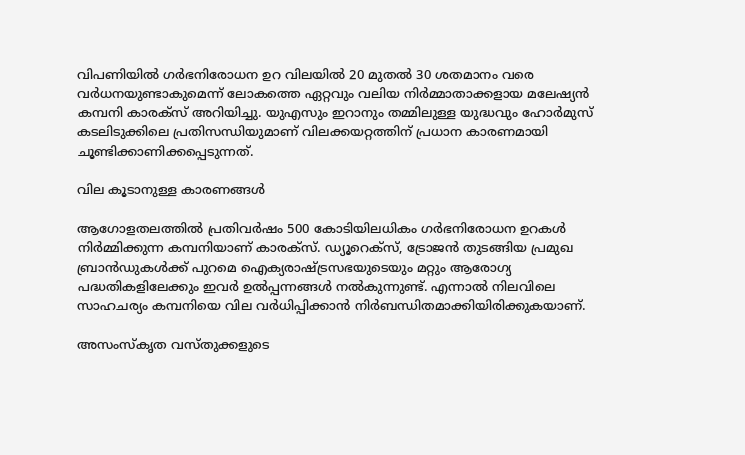വിപണിയില്‍ ഗര്‍ഭനിരോധന ഉറ വിലയില്‍ 20 മുതല്‍ 30 ശതമാനം വരെ വര്‍ധനയുണ്ടാകുമെന്ന് ലോകത്തെ ഏറ്റവും വലിയ നിര്‍മ്മാതാക്കളായ മലേഷ്യന്‍ കമ്പനി കാരക്‌സ് അറിയിച്ചു. യുഎസും ഇറാനും തമ്മിലുള്ള യുദ്ധവും ഹോര്‍മുസ് കടലിടുക്കിലെ പ്രതിസന്ധിയുമാണ് വിലക്കയറ്റത്തിന് പ്രധാന കാരണമായി ചൂണ്ടിക്കാണിക്കപ്പെടുന്നത്.

വില കൂടാനുള്ള കാരണങ്ങള്‍

ആഗോളതലത്തില്‍ പ്രതിവര്‍ഷം 500 കോടിയിലധികം ഗര്‍ഭനിരോധന ഉറകള്‍ നിര്‍മ്മിക്കുന്ന കമ്പനിയാണ് കാരക്‌സ്. ഡ്യൂറെക്‌സ്, ട്രോജന്‍ തുടങ്ങിയ പ്രമുഖ ബ്രാന്‍ഡുകള്‍ക്ക് പുറമെ ഐക്യരാഷ്ട്രസഭയുടെയും മറ്റും ആരോഗ്യ പദ്ധതികളിലേക്കും ഇവര്‍ ഉല്‍പ്പന്നങ്ങള്‍ നല്‍കുന്നുണ്ട്. എന്നാല്‍ നിലവിലെ സാഹചര്യം കമ്പനിയെ വില വര്‍ധിപ്പിക്കാന്‍ നിര്‍ബന്ധിതമാക്കിയിരിക്കുകയാണ്.

അസംസ്‌കൃത വസ്തുക്കളുടെ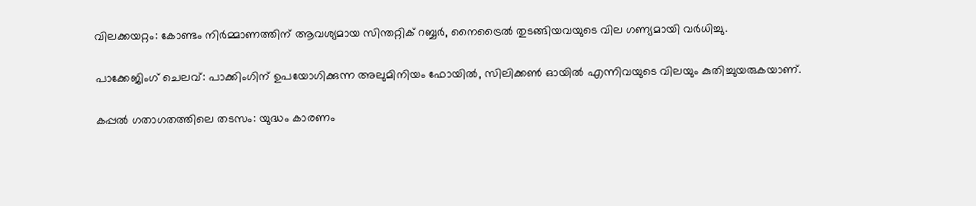വിലക്കയറ്റം: കോണ്ടം നിര്‍മ്മാണത്തിന് ആവശ്യമായ സിന്തറ്റിക് റബ്ബര്‍, നൈട്രൈല്‍ തുടങ്ങിയവയുടെ വില ഗണ്യമായി വര്‍ധിച്ചു.

പാക്കേജിംഗ് ചെലവ്: പാക്കിംഗിന് ഉപയോഗിക്കുന്ന അലുമിനിയം ഫോയില്‍, സിലിക്കണ്‍ ഓയില്‍ എന്നിവയുടെ വിലയും കുതിച്ചുയരുകയാണ്.

കപ്പല്‍ ഗതാഗതത്തിലെ തടസം: യുദ്ധം കാരണം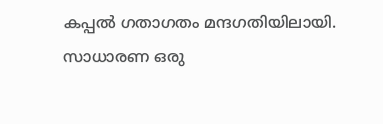കപ്പല്‍ ഗതാഗതം മന്ദഗതിയിലായി. സാധാരണ ഒരു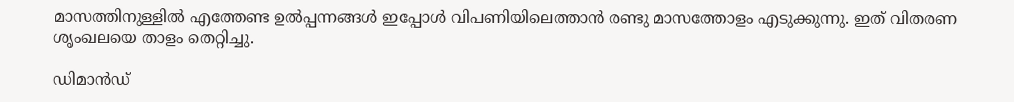മാസത്തിനുള്ളില്‍ എത്തേണ്ട ഉല്‍പ്പന്നങ്ങള്‍ ഇപ്പോള്‍ വിപണിയിലെത്താന്‍ രണ്ടു മാസത്തോളം എടുക്കുന്നു. ഇത് വിതരണ ശൃംഖലയെ താളം തെറ്റിച്ചു.

ഡിമാന്‍ഡ്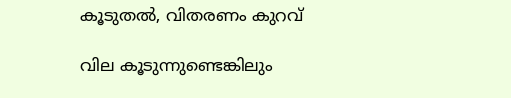കൂടുതല്‍, വിതരണം കുറവ്

വില കൂടുന്നുണ്ടെങ്കിലും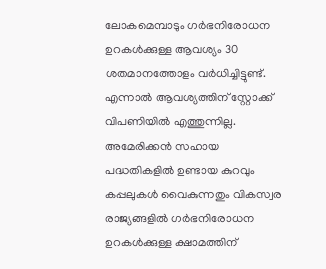ലോകമെമ്പാടും ഗര്‍ഭനിരോധന ഉറകള്‍ക്കുള്ള ആവശ്യം 30 ശതമാനത്തോളം വര്‍ധിച്ചിട്ടുണ്ട്. എന്നാല്‍ ആവശ്യത്തിന് സ്റ്റോക്ക് വിപണിയില്‍ എത്തുന്നില്ല. അമേരിക്കന്‍ സഹായ പദ്ധതികളില്‍ ഉണ്ടായ കുറവും കപ്പലുകള്‍ വൈകുന്നതും വികസ്വര രാജ്യങ്ങളില്‍ ഗര്‍ഭനിരോധന ഉറകള്‍ക്കുള്ള ക്ഷാമത്തിന്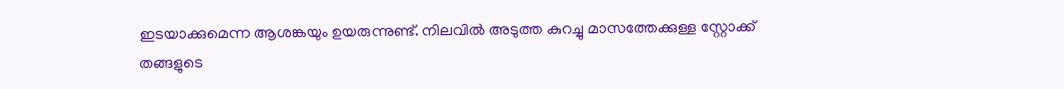ഇടയാക്കുമെന്ന ആശങ്കയും ഉയരുന്നുണ്ട്. നിലവില്‍ അടുത്ത കുറച്ചു മാസത്തേക്കുള്ള സ്റ്റോക്ക് തങ്ങളുടെ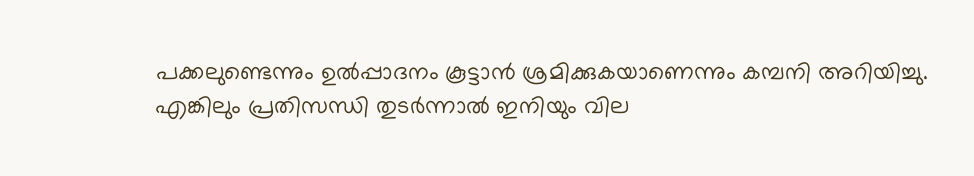പക്കലുണ്ടെന്നും ഉല്‍പ്പാദനം കൂട്ടാന്‍ ശ്രമിക്കുകയാണെന്നും കമ്പനി അറിയിച്ചു. എങ്കിലും പ്രതിസന്ധി തുടര്‍ന്നാല്‍ ഇനിയും വില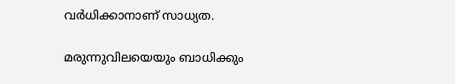വര്‍ധിക്കാനാണ് സാധ്യത.

മരുന്നുവിലയെയും ബാധിക്കും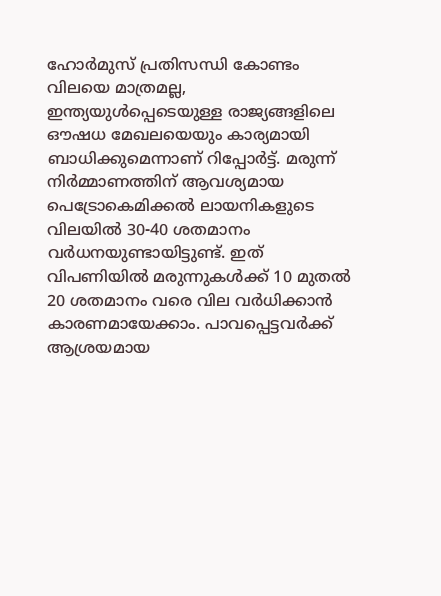ഹോര്‍മുസ് പ്രതിസന്ധി കോണ്ടം വിലയെ മാത്രമല്ല, ഇന്ത്യയുള്‍പ്പെടെയുള്ള രാജ്യങ്ങളിലെ ഔഷധ മേഖലയെയും കാര്യമായി ബാധിക്കുമെന്നാണ് റിപ്പോര്‍ട്ട്. മരുന്ന് നിര്‍മ്മാണത്തിന് ആവശ്യമായ പെട്രോകെമിക്കല്‍ ലായനികളുടെ വിലയില്‍ 30-40 ശതമാനം വര്‍ധനയുണ്ടായിട്ടുണ്ട്. ഇത് വിപണിയില്‍ മരുന്നുകള്‍ക്ക് 10 മുതല്‍ 20 ശതമാനം വരെ വില വര്‍ധിക്കാന്‍ കാരണമായേക്കാം. പാവപ്പെട്ടവര്‍ക്ക് ആശ്രയമായ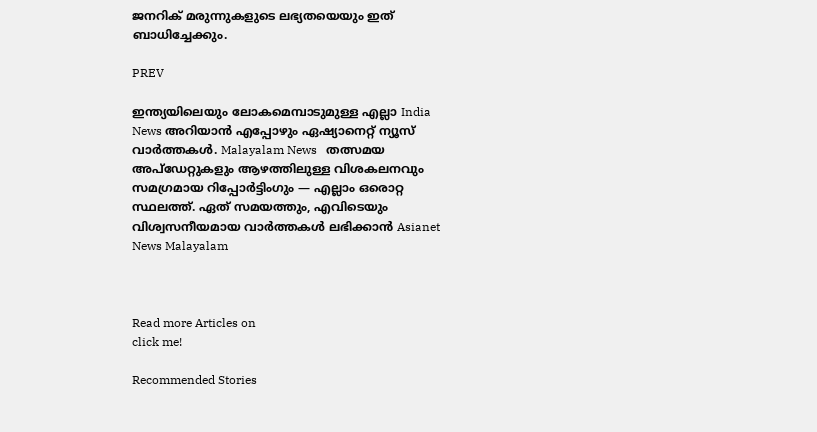ജനറിക് മരുന്നുകളുടെ ലഭ്യതയെയും ഇത് ബാധിച്ചേക്കും.

PREV

ഇന്ത്യയിലെയും ലോകമെമ്പാടുമുള്ള എല്ലാ India News അറിയാൻ എപ്പോഴും ഏഷ്യാനെറ്റ് ന്യൂസ് വാർത്തകൾ. Malayalam News   തത്സമയ അപ്‌ഡേറ്റുകളും ആഴത്തിലുള്ള വിശകലനവും സമഗ്രമായ റിപ്പോർട്ടിംഗും — എല്ലാം ഒരൊറ്റ സ്ഥലത്ത്. ഏത് സമയത്തും, എവിടെയും വിശ്വസനീയമായ വാർത്തകൾ ലഭിക്കാൻ Asianet News Malayalam



Read more Articles on
click me!

Recommended Stories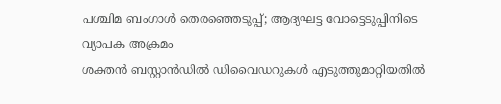പശ്ചിമ ബംഗാൾ തെരഞ്ഞെടുപ്പ്; ആദ്യഘട്ട വോട്ടെടുപ്പിനിടെ വ്യാപക അക്രമം
ശക്തൻ ബസ്റ്റാൻഡിൽ ഡിവൈഡറുകൾ എടുത്തുമാറ്റിയതിൽ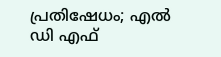പ്രതിഷേധം; എൽ ഡി എഫ്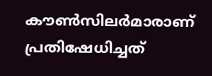കൗൺസിലർമാരാണ് പ്രതിഷേധിച്ചത്